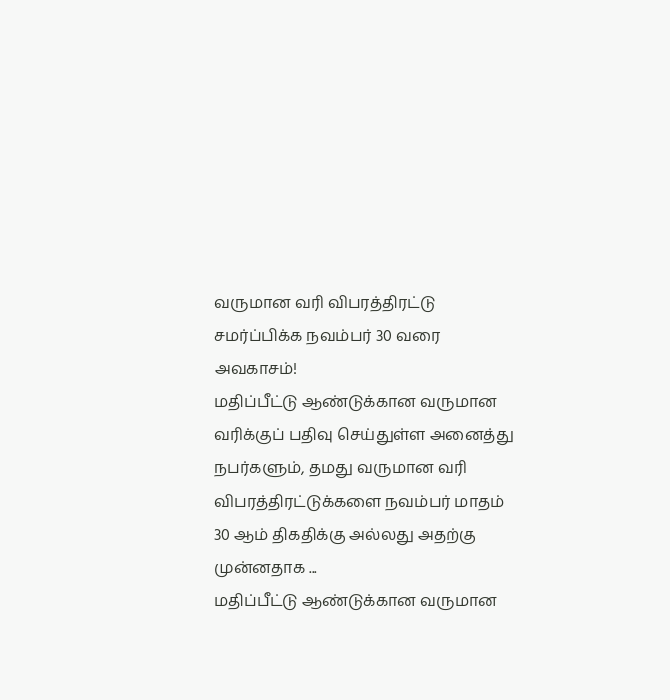வருமான வரி விபரத்திரட்டு சமர்ப்பிக்க நவம்பர் 30 வரை அவகாசம்!
மதிப்பீட்டு ஆண்டுக்கான வருமான வரிக்குப் பதிவு செய்துள்ள அனைத்து நபர்களும், தமது வருமான வரி விபரத்திரட்டுக்களை நவம்பர் மாதம் 30 ஆம் திகதிக்கு அல்லது அதற்கு முன்னதாக ...
மதிப்பீட்டு ஆண்டுக்கான வருமான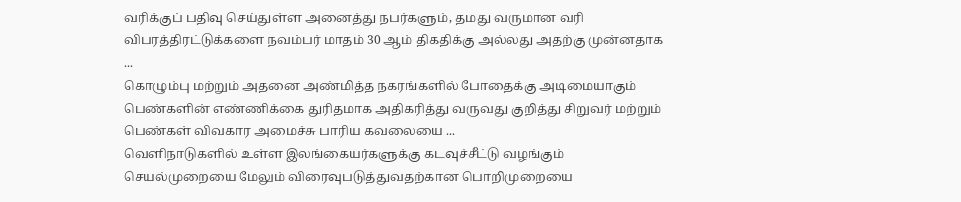வரிக்குப் பதிவு செய்துள்ள அனைத்து நபர்களும், தமது வருமான வரி விபரத்திரட்டுக்களை நவம்பர் மாதம் 30 ஆம் திகதிக்கு அல்லது அதற்கு முன்னதாக ...
கொழும்பு மற்றும் அதனை அண்மித்த நகரங்களில் போதைக்கு அடிமையாகும் பெண்களின் எண்ணிக்கை துரிதமாக அதிகரித்து வருவது குறித்து சிறுவர் மற்றும் பெண்கள் விவகார அமைச்சு பாரிய கவலையை ...
வெளிநாடுகளில் உள்ள இலங்கையர்களுக்கு கடவுச்சீட்டு வழங்கும் செயல்முறையை மேலும் விரைவுபடுத்துவதற்கான பொறிமுறையை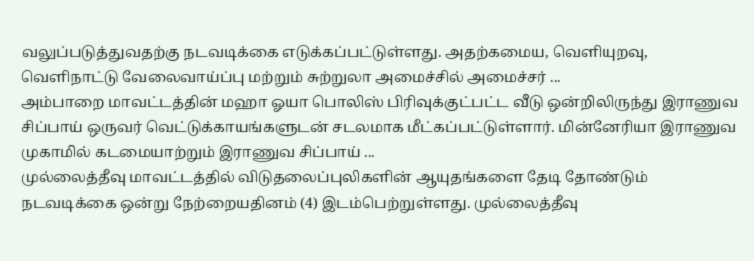வலுப்படுத்துவதற்கு நடவடிக்கை எடுக்கப்பட்டுள்ளது. அதற்கமைய, வெளியுறவு, வெளிநாட்டு வேலைவாய்ப்பு மற்றும் சுற்றுலா அமைச்சில் அமைச்சர் ...
அம்பாறை மாவட்டத்தின் மஹா ஓயா பொலிஸ் பிரிவுக்குட்பட்ட வீடு ஒன்றிலிருந்து இராணுவ சிப்பாய் ஒருவர் வெட்டுக்காயங்களுடன் சடலமாக மீட்கப்பட்டுள்ளார். மின்னேரியா இராணுவ முகாமில் கடமையாற்றும் இராணுவ சிப்பாய் ...
முல்லைத்தீவு மாவட்டத்தில் விடுதலைப்புலிகளின் ஆயுதங்களை தேடி தோண்டும் நடவடிக்கை ஒன்று நேற்றையதினம் (4) இடம்பெற்றுள்ளது. முல்லைத்தீவு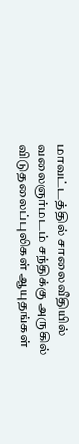மாவட்டத்தில் சாலைவீதியில் வலைஞர்மடம் சந்திக்கு அருகில் விடுதலைப்புலிகள் ஆயுதங்கள்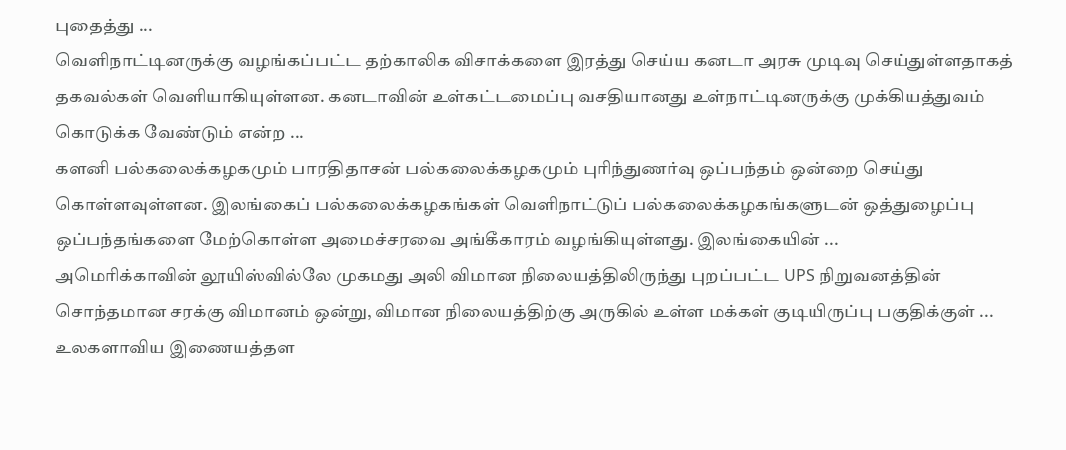புதைத்து ...
வெளிநாட்டினருக்கு வழங்கப்பட்ட தற்காலிக விசாக்களை இரத்து செய்ய கனடா அரசு முடிவு செய்துள்ளதாகத் தகவல்கள் வெளியாகியுள்ளன. கனடாவின் உள்கட்டமைப்பு வசதியானது உள்நாட்டினருக்கு முக்கியத்துவம் கொடுக்க வேண்டும் என்ற ...
களனி பல்கலைக்கழகமும் பாரதிதாசன் பல்கலைக்கழகமும் புரிந்துணர்வு ஒப்பந்தம் ஒன்றை செய்து கொள்ளவுள்ளன. இலங்கைப் பல்கலைக்கழகங்கள் வெளிநாட்டுப் பல்கலைக்கழகங்களுடன் ஒத்துழைப்பு ஒப்பந்தங்களை மேற்கொள்ள அமைச்சரவை அங்கீகாரம் வழங்கியுள்ளது. இலங்கையின் ...
அமெரிக்காவின் லூயிஸ்வில்லே முகமது அலி விமான நிலையத்திலிருந்து புறப்பட்ட UPS நிறுவனத்தின் சொந்தமான சரக்கு விமானம் ஒன்று, விமான நிலையத்திற்கு அருகில் உள்ள மக்கள் குடியிருப்பு பகுதிக்குள் ...
உலகளாவிய இணையத்தள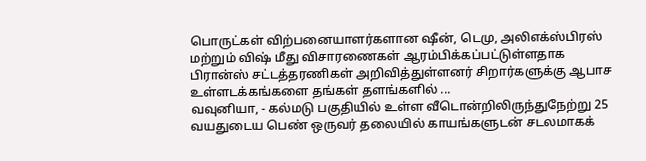பொருட்கள் விற்பனையாளர்களான ஷீன், டெமு, அலிஎக்ஸ்பிரஸ் மற்றும் விஷ் மீது விசாரணைகள் ஆரம்பிக்கப்பட்டுள்ளதாக பிரான்ஸ் சட்டத்தரணிகள் அறிவித்துள்ளனர் சிறார்களுக்கு ஆபாச உள்ளடக்கங்களை தங்கள் தளங்களில் ...
வவுனியா, - கல்மடு பகுதியில் உள்ள வீடொன்றிலிருந்துநேற்று 25 வயதுடைய பெண் ஒருவர் தலையில் காயங்களுடன் சடலமாகக்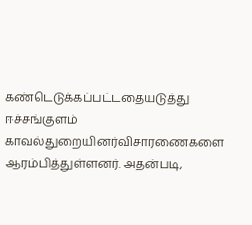கண்டெடுக்கப்பட்டதையடுத்து ஈச்சங்குளம் காவல்துறையினர்விசாரணைகளை ஆரம்பித்துள்ளனர். அதன்படி,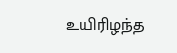உயிரிழந்த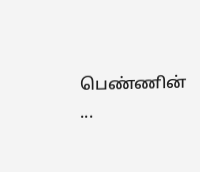பெண்ணின் ...